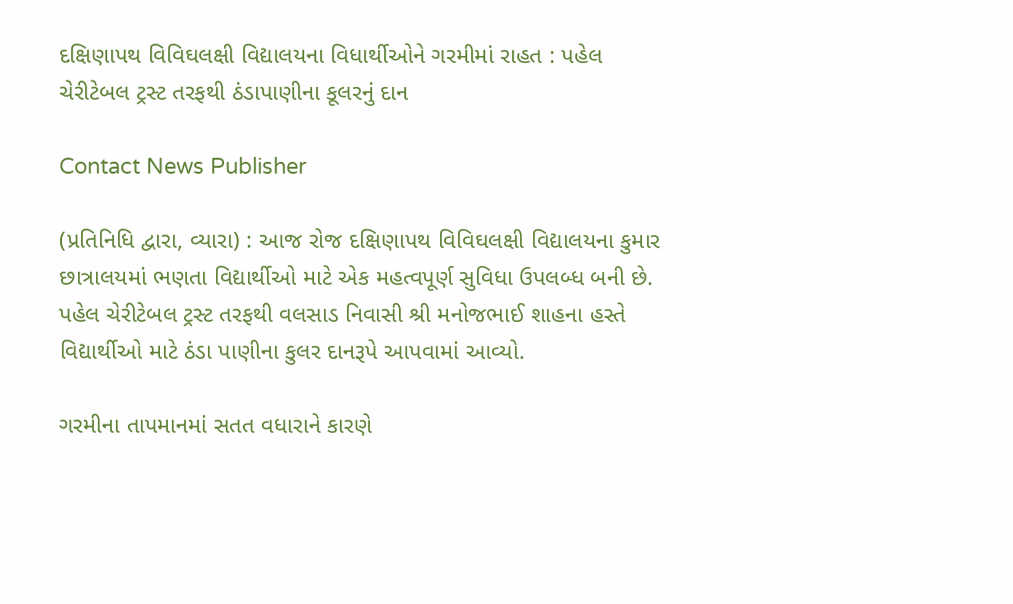દક્ષિણાપથ વિવિઘલક્ષી વિદ્યાલયના વિધાર્થીઓને ગરમીમાં રાહત : પહેલ ચેરીટેબલ ટ્રસ્ટ તરફથી ઠંડાપાણીના કૂલરનું દાન

Contact News Publisher

(પ્રતિનિધિ દ્વારા, વ્યારા) : આજ રોજ દક્ષિણાપથ વિવિઘલક્ષી વિદ્યાલયના કુમાર છાત્રાલયમાં ભણતા વિદ્યાર્થીઓ માટે એક મહત્વપૂર્ણ સુવિધા ઉપલબ્ધ બની છે. પહેલ ચેરીટેબલ ટ્રસ્ટ તરફથી વલસાડ નિવાસી શ્રી મનોજભાઈ શાહના હસ્તે વિદ્યાર્થીઓ માટે ઠંડા પાણીના કુલર દાનરૂપે આપવામાં આવ્યો.

ગરમીના તાપમાનમાં સતત વધારાને કારણે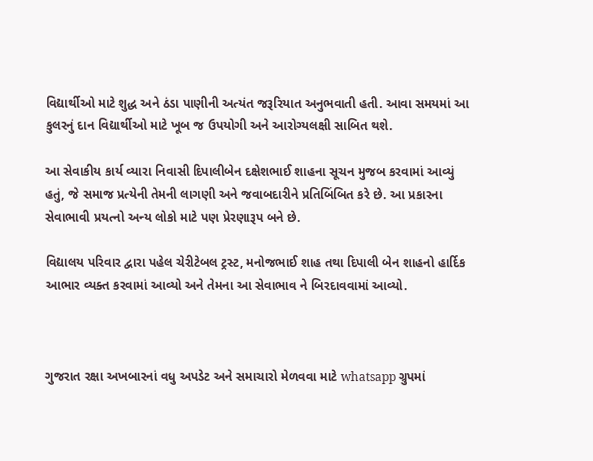વિદ્યાર્થીઓ માટે શુદ્ધ અને ઠંડા પાણીની અત્યંત જરૂરિયાત અનુભવાતી હતી. આવા સમયમાં આ કુલરનું દાન વિદ્યાર્થીઓ માટે ખૂબ જ ઉપયોગી અને આરોગ્યલક્ષી સાબિત થશે.

આ સેવાકીય કાર્ય વ્યારા નિવાસી દિપાલીબેન દક્ષેશભાઈ શાહના સૂચન મુજબ કરવામાં આવ્યું હતું, જે સમાજ પ્રત્યેની તેમની લાગણી અને જવાબદારીને પ્રતિબિંબિત કરે છે. આ પ્રકારના સેવાભાવી પ્રયત્નો અન્ય લોકો માટે પણ પ્રેરણારૂપ બને છે.

વિદ્યાલય પરિવાર દ્વારા પહેલ ચેરીટેબલ ટ્રસ્ટ, મનોજભાઈ શાહ તથા દિપાલી બેન શાહનો હાર્દિક આભાર વ્યક્ત કરવામાં આવ્યો અને તેમના આ સેવાભાવ ને બિરદાવવામાં આવ્યો.



ગુજરાત રક્ષા અખબારનાં વધુ અપડેટ અને સમાચારો મેળવવા માટે whatsapp ગ્રુપમાં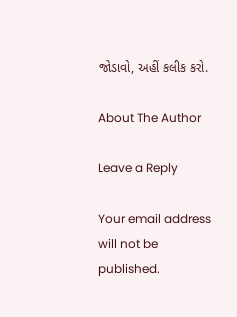જોડાવો, અહીં કલીક કરો.

About The Author

Leave a Reply

Your email address will not be published.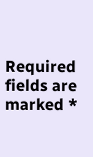Required fields are marked *